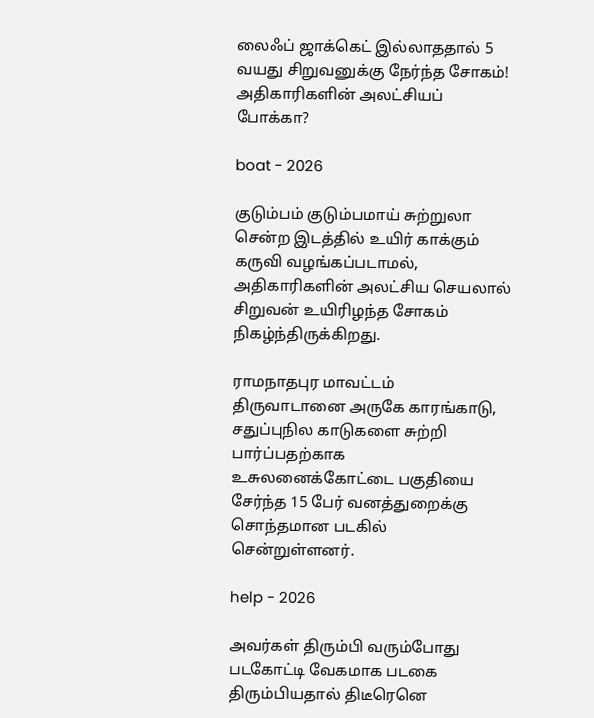லைஃப் ஜாக்கெட் இல்லாததால் 5 வயது சிறுவனுக்கு நேர்ந்த சோகம்! அதிகாரிகளின் அலட்சியப் போக்கா?

boat - 2026

குடும்பம் குடும்பமாய் சுற்றுலா சென்ற இடத்தில் உயிர் காக்கும் கருவி வழங்கப்படாமல், அதிகாரிகளின் அலட்சிய செயலால் சிறுவன் உயிரிழந்த சோகம் நிகழ்ந்திருக்கிறது.

ராமநாதபுர மாவட்டம் திருவாடானை அருகே காரங்காடு, சதுப்புநில காடுகளை சுற்றி பார்ப்பதற்காக உசுலனைக்கோட்டை பகுதியை சேர்ந்த 15 பேர் வனத்துறைக்கு சொந்தமான படகில் சென்றுள்ளனர்.

help - 2026

அவர்கள் திரும்பி வரும்போது படகோட்டி வேகமாக படகை திரும்பியதால் திடீரெனெ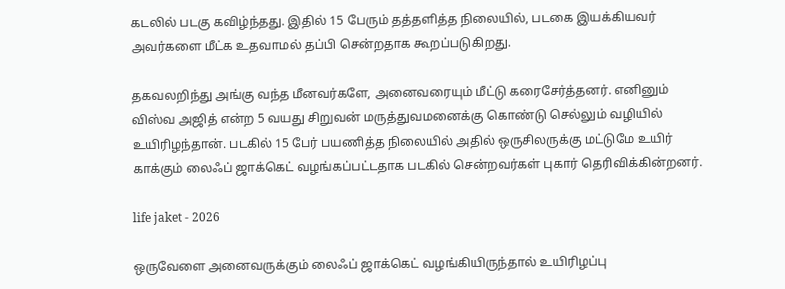கடலில் படகு கவிழ்ந்தது. இதில் 15 பேரும் தத்தளித்த நிலையில், படகை இயக்கியவர் அவர்களை மீட்க உதவாமல் தப்பி சென்றதாக கூறப்படுகிறது.

தகவலறிந்து அங்கு வந்த மீனவர்களே, அனைவரையும் மீட்டு கரைசேர்த்தனர். எனினும் விஸ்வ அஜித் என்ற 5 வயது சிறுவன் மருத்துவமனைக்கு கொண்டு செல்லும் வழியில் உயிரிழந்தான். படகில் 15 பேர் பயணித்த நிலையில் அதில் ஒருசிலருக்கு மட்டுமே உயிர் காக்கும் லைஃப் ஜாக்கெட் வழங்கப்பட்டதாக படகில் சென்றவர்கள் புகார் தெரிவிக்கின்றனர்.

life jaket - 2026

ஒருவேளை அனைவருக்கும் லைஃப் ஜாக்கெட் வழங்கியிருந்தால் உயிரிழப்பு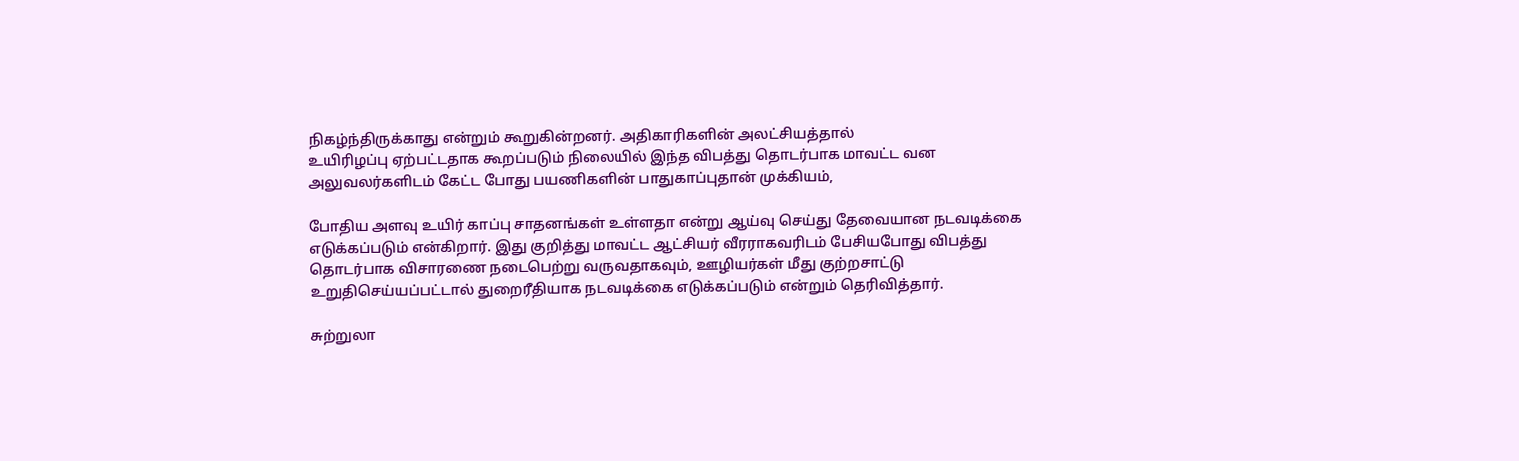நிகழ்ந்திருக்காது என்றும் கூறுகின்றனர். அதிகாரிகளின் அலட்சியத்தால்
உயிரிழப்பு ஏற்பட்டதாக கூறப்படும் நிலையில் இந்த விபத்து தொடர்பாக மாவட்ட வன அலுவலர்களிடம் கேட்ட போது பயணிகளின் பாதுகாப்புதான் முக்கியம்,

போதிய அளவு உயிர் காப்பு சாதனங்கள் உள்ளதா என்று ஆய்வு செய்து தேவையான நடவடிக்கை எடுக்கப்படும் என்கிறார். இது குறித்து மாவட்ட ஆட்சியர் வீரராகவரிடம் பேசியபோது விபத்து தொடர்பாக விசாரணை நடைபெற்று வருவதாகவும், ஊழியர்கள் மீது குற்றசாட்டு உறுதிசெய்யப்பட்டால் துறைரீதியாக நடவடிக்கை எடுக்கப்படும் என்றும் தெரிவித்தார்.

சுற்றுலா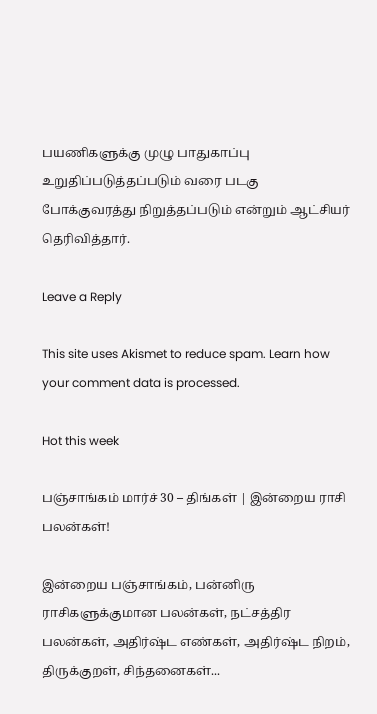பயணிகளுக்கு முழு பாதுகாப்பு உறுதிப்படுத்தப்படும் வரை படகு போக்குவரத்து நிறுத்தப்படும் என்றும் ஆட்சியர் தெரிவித்தார்.

Leave a Reply

This site uses Akismet to reduce spam. Learn how your comment data is processed.

Hot this week

பஞ்சாங்கம் மார்ச் 30 – திங்கள் | இன்றைய ராசி பலன்கள்!

இன்றைய பஞ்சாங்கம், பன்னிரு ராசிகளுக்குமான பலன்கள், நட்சத்திர பலன்கள், அதிர்ஷ்ட எண்கள், அதிர்ஷ்ட நிறம், திருக்குறள், சிந்தனைகள்...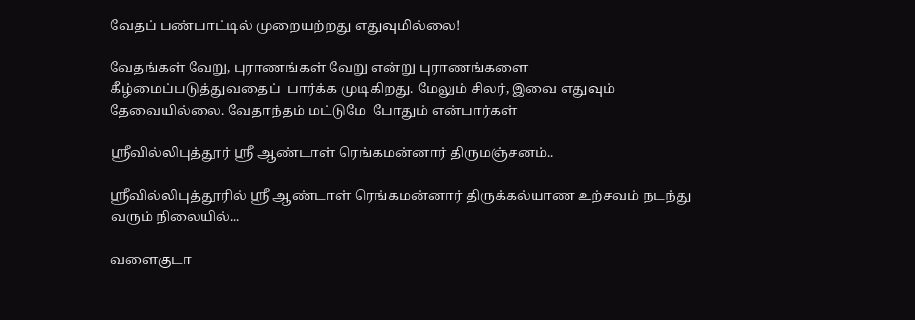வேதப் பண்பாட்டில் முறையற்றது எதுவுமில்லை!

வேதங்கள் வேறு, புராணங்கள் வேறு என்று புராணங்களை கீழ்மைப்படுத்துவதைப்  பார்க்க முடிகிறது. மேலும் சிலர், இவை எதுவும் தேவையில்லை. வேதாந்தம் மட்டுமே  போதும் என்பார்கள்

ஶ்ரீவில்லிபுத்தூர் ஶ்ரீ ஆண்டாள் ரெங்கமன்னார் திருமஞ்சனம்..

ஸ்ரீவில்லிபுத்தூரில் ஶ்ரீ ஆண்டாள் ரெங்கமன்னார் திருக்கல்யாண உற்சவம் நடந்து வரும் நிலையில்...

வளைகுடா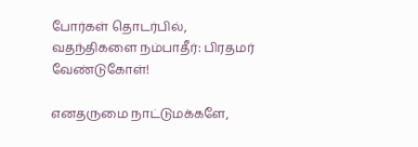போர்கள் தொடர்பில், வதந்திகளை நம்பாதீர்: பிரதமர் வேண்டுகோள்!

எனதருமை நாட்டுமக்களே,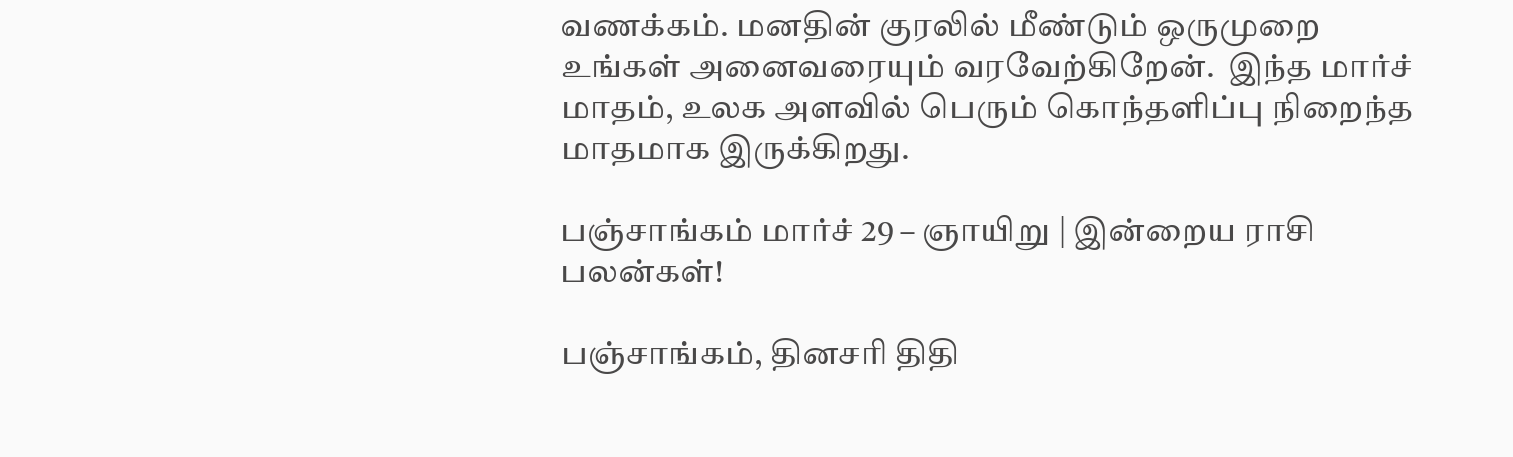வணக்கம். மனதின் குரலில் மீண்டும் ஒருமுறை  உங்கள் அனைவரையும் வரவேற்கிறேன்.  இந்த மார்ச் மாதம், உலக அளவில் பெரும் கொந்தளிப்பு நிறைந்த மாதமாக இருக்கிறது.

பஞ்சாங்கம் மார்ச் 29 – ஞாயிறு | இன்றைய ராசி பலன்கள்!

பஞ்சாங்கம், தினசரி திதி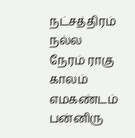நட்சத்திரம் நல்ல நேரம் ராகு காலம் எமகண்டம் பன்னிரு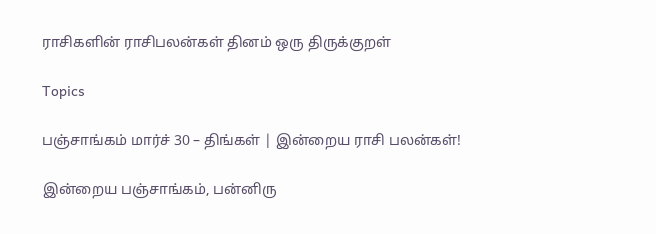ராசிகளின் ராசிபலன்கள் தினம் ஒரு திருக்குறள்

Topics

பஞ்சாங்கம் மார்ச் 30 – திங்கள் | இன்றைய ராசி பலன்கள்!

இன்றைய பஞ்சாங்கம், பன்னிரு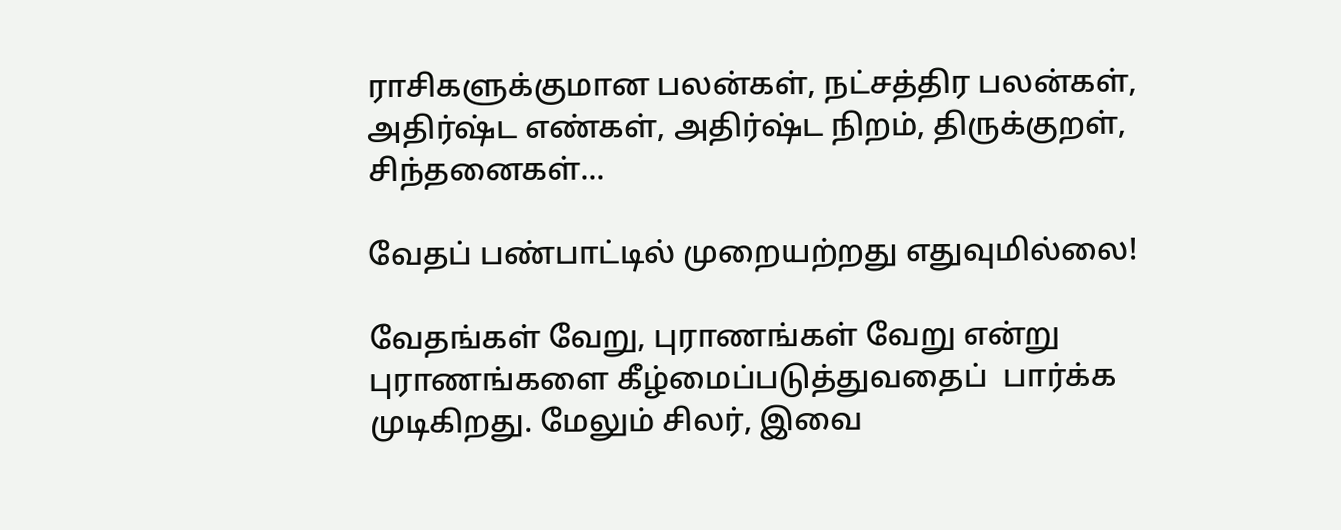ராசிகளுக்குமான பலன்கள், நட்சத்திர பலன்கள், அதிர்ஷ்ட எண்கள், அதிர்ஷ்ட நிறம், திருக்குறள், சிந்தனைகள்...

வேதப் பண்பாட்டில் முறையற்றது எதுவுமில்லை!

வேதங்கள் வேறு, புராணங்கள் வேறு என்று புராணங்களை கீழ்மைப்படுத்துவதைப்  பார்க்க முடிகிறது. மேலும் சிலர், இவை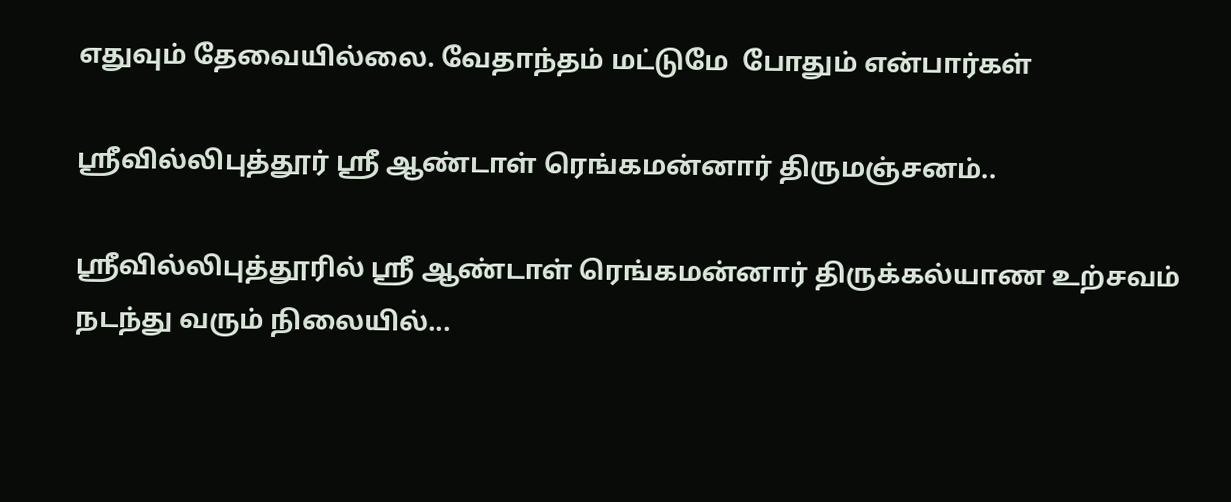எதுவும் தேவையில்லை. வேதாந்தம் மட்டுமே  போதும் என்பார்கள்

ஶ்ரீவில்லிபுத்தூர் ஶ்ரீ ஆண்டாள் ரெங்கமன்னார் திருமஞ்சனம்..

ஸ்ரீவில்லிபுத்தூரில் ஶ்ரீ ஆண்டாள் ரெங்கமன்னார் திருக்கல்யாண உற்சவம் நடந்து வரும் நிலையில்...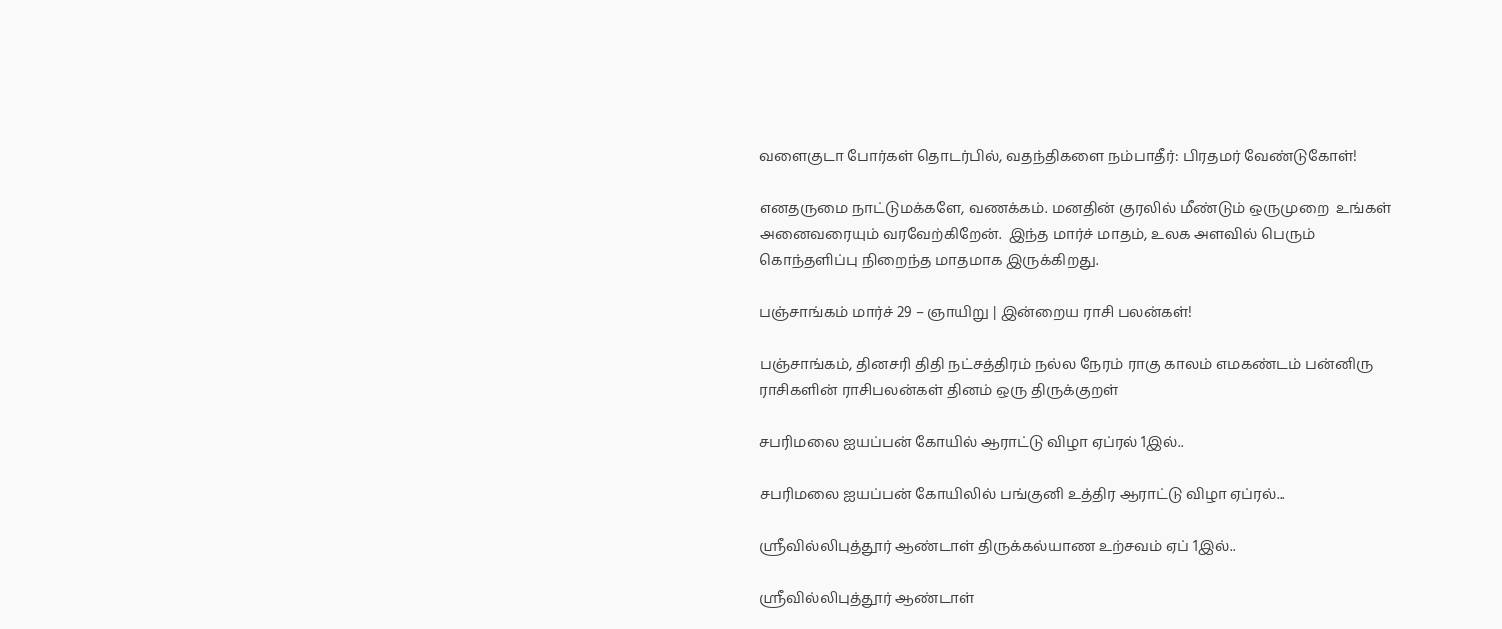வளைகுடா போர்கள் தொடர்பில், வதந்திகளை நம்பாதீர்: பிரதமர் வேண்டுகோள்!

எனதருமை நாட்டுமக்களே, வணக்கம். மனதின் குரலில் மீண்டும் ஒருமுறை  உங்கள் அனைவரையும் வரவேற்கிறேன்.  இந்த மார்ச் மாதம், உலக அளவில் பெரும் கொந்தளிப்பு நிறைந்த மாதமாக இருக்கிறது.

பஞ்சாங்கம் மார்ச் 29 – ஞாயிறு | இன்றைய ராசி பலன்கள்!

பஞ்சாங்கம், தினசரி திதி நட்சத்திரம் நல்ல நேரம் ராகு காலம் எமகண்டம் பன்னிரு ராசிகளின் ராசிபலன்கள் தினம் ஒரு திருக்குறள்

சபரிமலை ஐயப்பன் கோயில் ஆராட்டு விழா ஏப்ரல் 1இல்..

சபரிமலை ஐயப்பன் கோயிலில் பங்குனி உத்திர ஆராட்டு விழா ஏப்ரல்...

ஸ்ரீவில்லிபுத்தூர் ஆண்டாள் திருக்கல்யாண உற்சவம் ஏப் 1இல்..

ஸ்ரீவில்லிபுத்தூர் ஆண்டாள்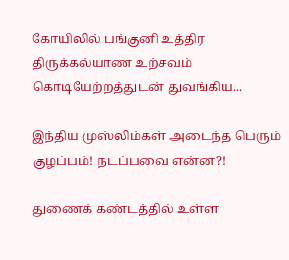கோயிலில் பங்குனி உத்திர திருக்கல்யாண உற்சவம் கொடியேற்றத்துடன் துவங்கிய...

இந்திய முஸ்லிம்கள் அடைந்த பெரும் குழப்பம்! நடப்பவை என்ன?!

துணைக் கண்டத்தில் உள்ள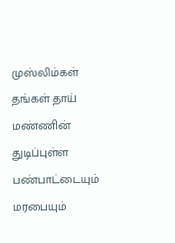முஸ்லிம்கள் தங்கள் தாய் மண்ணின் துடிப்புள்ள பண்பாட்டையும் மரபையும்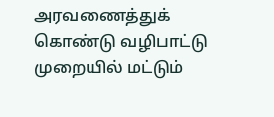அரவணைத்துக் கொண்டு வழிபாட்டு முறையில் மட்டும்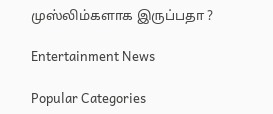முஸ்லிம்களாக இருப்பதா ?

Entertainment News

Popular Categories